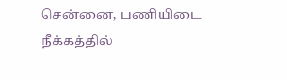சென்னை, பணியிடை நீக்கத்தில்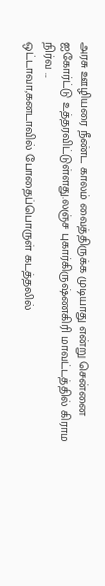அரசு ஊழியரை நீண்ட காலம் வைத்திருக்க முடியாது என்று சென்னை ஐகோர்ட்டு உத்தரவிட்டுள்ளது.லஞ்ச புகார்கிருஷ்ணகிரி மாவட்டத்தில் கிராம நிர்வ ...
ஒட்டாவா,கனடாவில் போதைப்பொருள் கடத்தலில்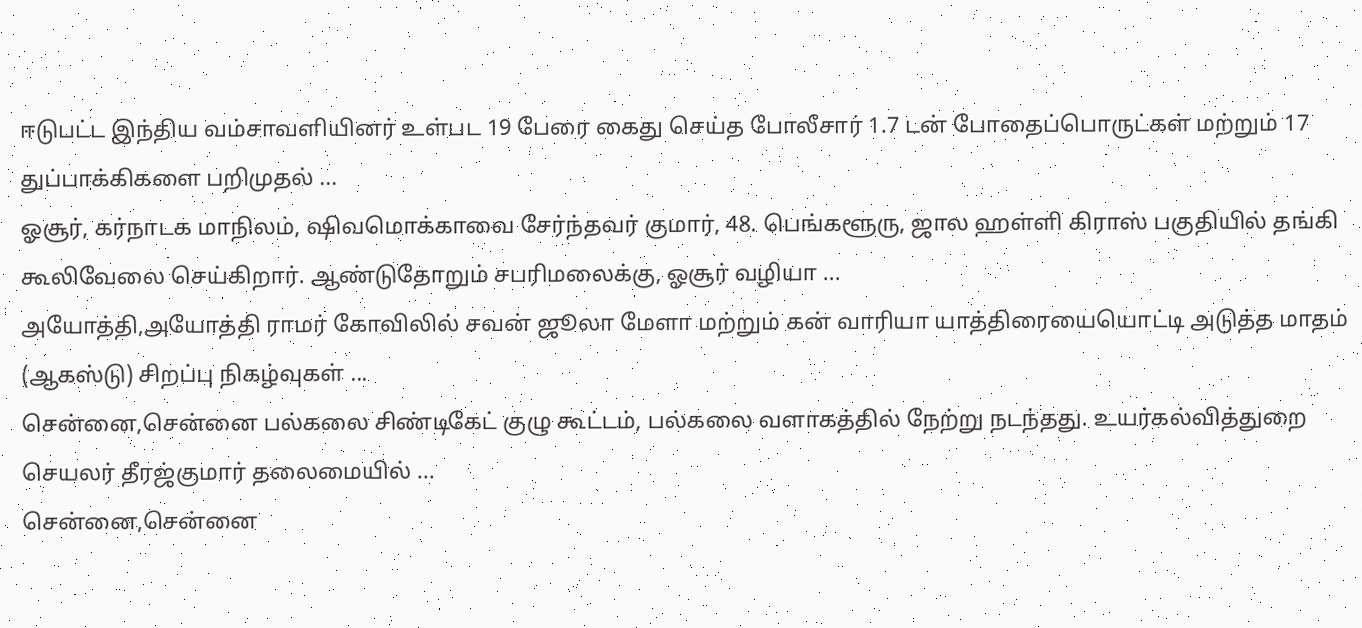ஈடுபட்ட இந்திய வம்சாவளியினர் உள்பட 19 பேரை கைது செய்த போலீசார் 1.7 டன் போதைப்பொருட்கள் மற்றும் 17 துப்பாக்கிகளை பறிமுதல் ...
ஓசூர், கர்நாடக மாநிலம், ஷிவமொக்காவை சேர்ந்தவர் குமார், 48. பெங்களூரு, ஜால ஹள்ளி கிராஸ் பகுதியில் தங்கி கூலிவேலை செய்கிறார். ஆண்டுதோறும் சபரிமலைக்கு, ஓசூர் வழியா ...
அயோத்தி,அயோத்தி ராமர் கோவிலில் சவன் ஜூலா மேளா மற்றும் கன் வாரியா யாத்திரையையொட்டி அடுத்த மாதம் (ஆகஸ்டு) சிறப்பு நிகழ்வுகள் ...
சென்னை,சென்னை பல்கலை சிண்டிகேட் குழு கூட்டம், பல்கலை வளாகத்தில் நேற்று நடந்தது. உயர்கல்வித்துறை செயலர் தீரஜ்குமார் தலைமையில் ...
சென்னை,சென்னை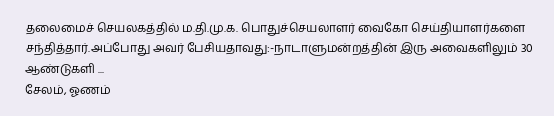தலைமைச் செயலகத்தில் ம.தி.மு.க. பொதுச்செயலாளர் வைகோ செய்தியாளர்களை சந்தித்தார்.அப்போது அவர் பேசியதாவது:-நாடாளுமன்றத்தின் இரு அவைகளிலும் 30 ஆண்டுகளி ...
சேலம், ஓணம்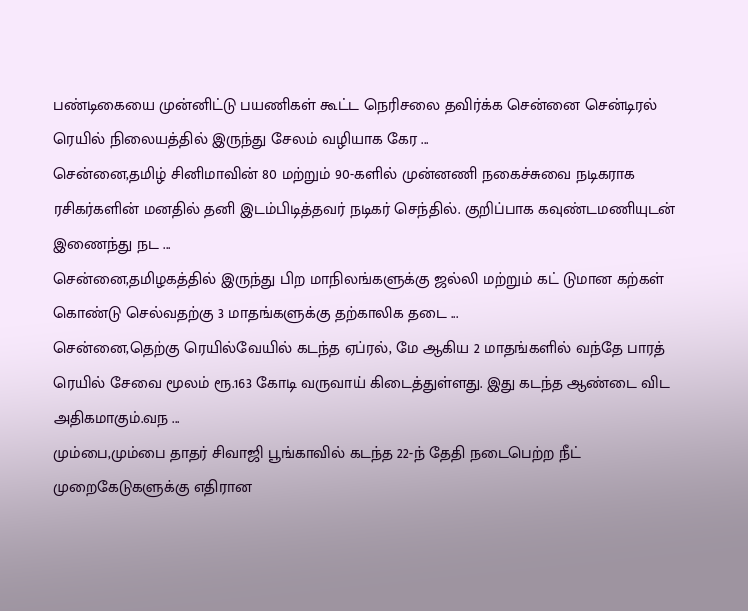பண்டிகையை முன்னிட்டு பயணிகள் கூட்ட நெரிசலை தவிர்க்க சென்னை சென்டிரல் ரெயில் நிலையத்தில் இருந்து சேலம் வழியாக கேர ...
சென்னை,தமிழ் சினிமாவின் 80 மற்றும் 90-களில் முன்னணி நகைச்சுவை நடிகராக ரசிகர்களின் மனதில் தனி இடம்பிடித்தவர் நடிகர் செந்தில். குறிப்பாக கவுண்டமணியுடன் இணைந்து நட ...
சென்னை,தமிழகத்தில் இருந்து பிற மாநிலங்களுக்கு ஜல்லி மற்றும் கட் டுமான கற்கள் கொண்டு செல்வதற்கு 3 மாதங்களுக்கு தற்காலிக தடை ...
சென்னை,தெற்கு ரெயில்வேயில் கடந்த ஏப்ரல், மே ஆகிய 2 மாதங்களில் வந்தே பாரத் ரெயில் சேவை மூலம் ரூ.163 கோடி வருவாய் கிடைத்துள்ளது. இது கடந்த ஆண்டை விட அதிகமாகும்.வந ...
மும்பை,மும்பை தாதர் சிவாஜி பூங்காவில் கடந்த 22-ந் தேதி நடைபெற்ற நீட் முறைகேடுகளுக்கு எதிரான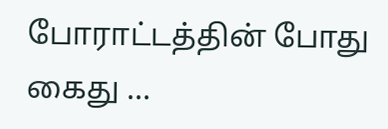போராட்டத்தின் போது கைது ...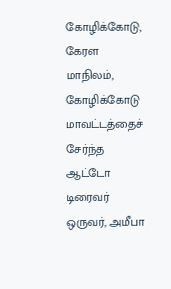கோழிக்கோடு, கேரள மாநிலம், கோழிக்கோடு மாவட்டத்தைச் சேர்ந்த ஆட்டோ டிரைவர் ஒருவர், அமீபா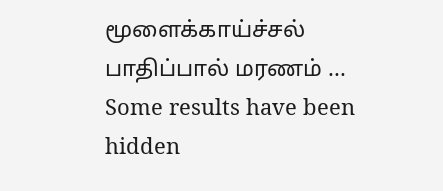மூளைக்காய்ச்சல் பாதிப்பால் மரணம் ...
Some results have been hidden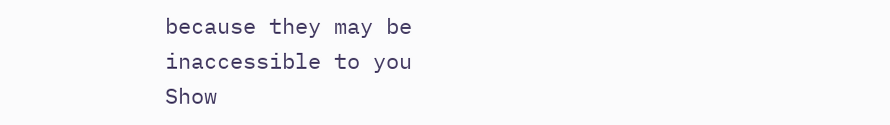because they may be inaccessible to you
Show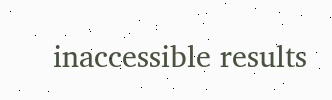inaccessible results